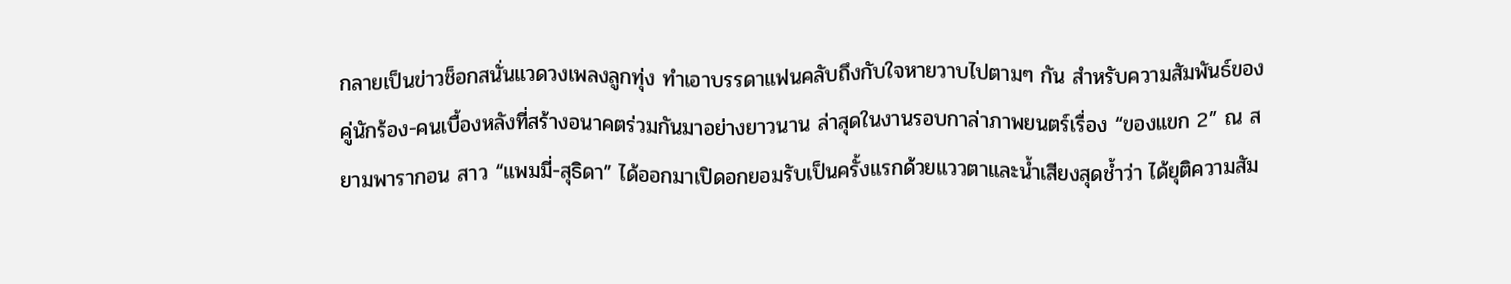กลายเป็นข่าวช็อกสนั่นแวดวงเพลงลูกทุ่ง ทำเอาบรรดาแฟนคลับถึงกับใจหายวาบไปตามๆ กัน สำหรับความสัมพันธ์ของคู่นักร้อง-คนเบื้องหลังที่สร้างอนาคตร่วมกันมาอย่างยาวนาน ล่าสุดในงานรอบกาล่าภาพยนตร์เรื่อง “ของแขก 2” ณ สยามพารากอน สาว “แพมมี่-สุธิดา” ได้ออกมาเปิดอกยอมรับเป็นครั้งแรกด้วยแววตาและน้ำเสียงสุดช้ำว่า ได้ยุติความสัม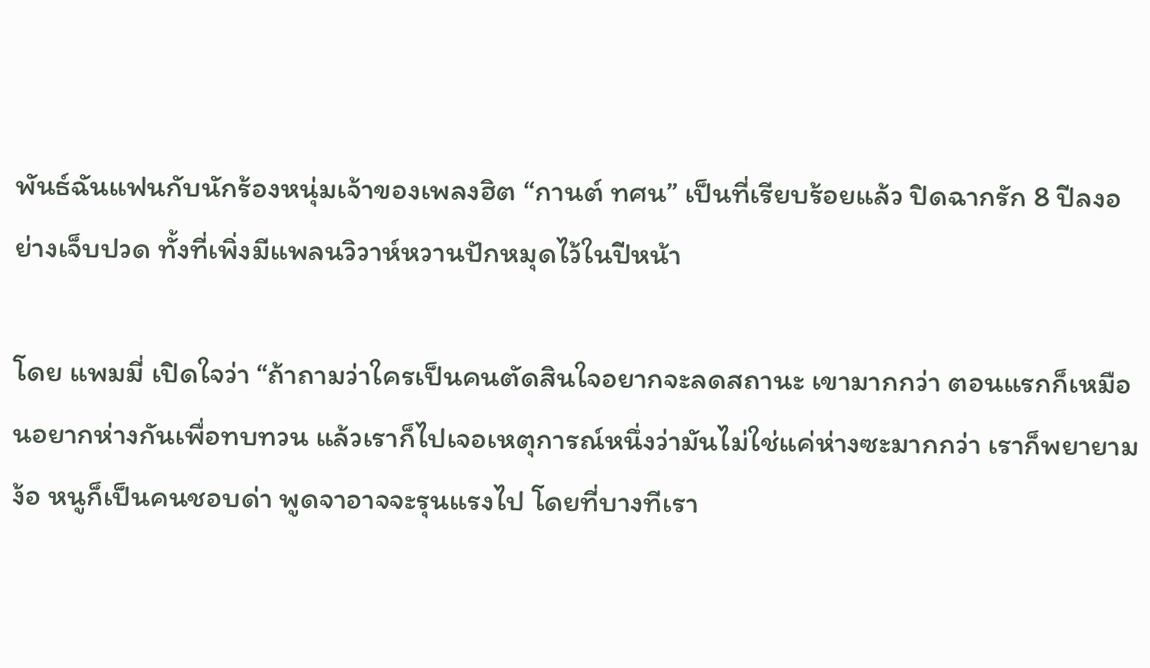พันธ์ฉันแฟนกับนักร้องหนุ่มเจ้าของเพลงฮิต “กานต์ ทศน” เป็นที่เรียบร้อยแล้ว ปิดฉากรัก 8 ปีลงอย่างเจ็บปวด ทั้งที่เพิ่งมีแพลนวิวาห์หวานปักหมุดไว้ในปีหน้า

โดย แพมมี่ เปิดใจว่า “ถ้าถามว่าใครเป็นคนตัดสินใจอยากจะลดสถานะ เขามากกว่า ตอนแรกก็เหมือนอยากห่างกันเพื่อทบทวน แล้วเราก็ไปเจอเหตุการณ์หนึ่งว่ามันไม่ใช่แค่ห่างซะมากกว่า เราก็พยายามง้อ หนูก็เป็นคนชอบด่า พูดจาอาจจะรุนแรงไป โดยที่บางทีเรา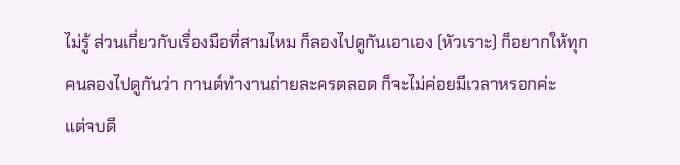ไม่รู้ ส่วนเกี่ยวกับเรื่องมือที่สามไหม ก็ลองไปดูกันเอาเอง (หัวเราะ) ก็อยากให้ทุกคนลองไปดูกันว่า กานต์ทำงานถ่ายละครตลอด ก็จะไม่ค่อยมีเวลาหรอกค่ะ
แต่จบดี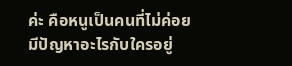ค่ะ คือหนูเป็นคนที่ไม่ค่อยมีปัญหาอะไรกับใครอยู่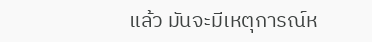แล้ว มันจะมีเหตุการณ์ห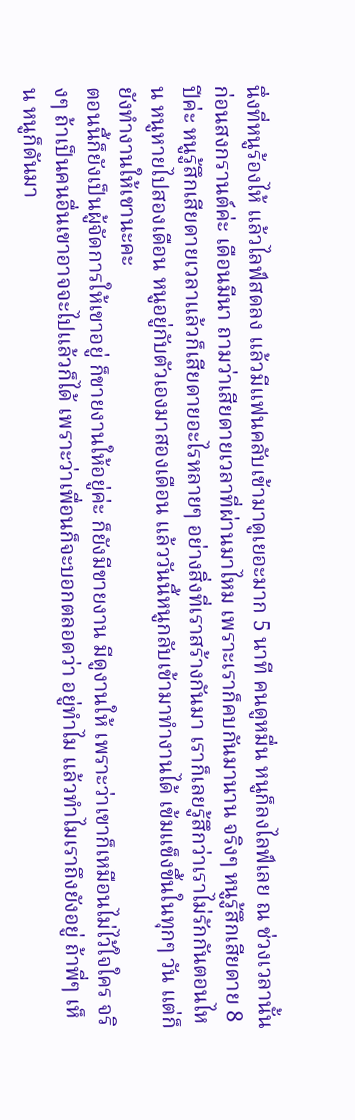นึ่งที่หนูร้องไห้ แล้วไลฟ์สดลง แล้วมีแฟนคลับเข้ามาดูเยอะมาก 5 นาที คนดูหมื่น หนูก็ลงไลฟ์เลย ณ ช่วงเวลานั้นก่อนสงกรานต์ค่ะ เดือนมีนา ถามว่าเสียดายเวลาที่ผ่านมาไหม เพราะเราก็คบกันมานาน จริงๆ หนูรู้สึกเสียดาย 8 ปีค่ะ หนูรู้สึกเสียดายเวลาแล้วก็เสียดายอะไรหลายๆ อย่างสิ่งที่เราสร้างกันมา เราก็เลยรู้สึกว่าเราไม่รักกันตอนไหน หนูหายไปสองเดือน หนูอยู่กับตัวเองมาสองเดือน แล้ววันนี้หนูกลับเข้ามาทำงานได้ เข้มแข็งขึ้นในทุกๆ วัน แต่ก็ยังทำงานให้เขานะคะ
ตอนนี้ก็ยังเป็นผู้จัดการให้เขาอยู่ ก็ขายงานให้อยู่ค่ะ ก็ยังมีขายงาน มีดูงานให้ เพราะว่าเขาก็เหมือนไม่ไว้ใจใคร จริงๆ ถ้าเป็นคนอื่นเขาอาจจะไปแล้วก็ได้ เพราะว่าเพื่อนก็จะบอกตลอดว่า อยู่ทำไม แล้วทำไมเราถึงยังอยู่ ถ้าพี่ๆ เห็น หนูก็ดันมา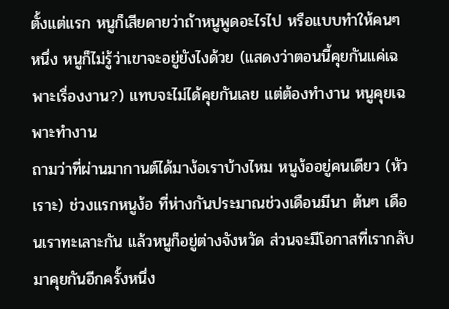ตั้งแต่แรก หนูก็เสียดายว่าถ้าหนูพูดอะไรไป หรือแบบทำให้คนๆ หนึ่ง หนูก็ไม่รู้ว่าเขาจะอยู่ยังไงด้วย (แสดงว่าตอนนี้คุยกันแค่เฉพาะเรื่องงาน?) แทบจะไม่ได้คุยกันเลย แต่ต้องทำงาน หนูคุยเฉพาะทำงาน
ถามว่าที่ผ่านมากานต์ได้มาง้อเราบ้างไหม หนูง้ออยู่คนเดียว (หัวเราะ) ช่วงแรกหนูง้อ ที่ห่างกันประมาณช่วงเดือนมีนา ต้นๆ เดือนเราทะเลาะกัน แล้วหนูก็อยู่ต่างจังหวัด ส่วนจะมีโอกาสที่เรากลับมาคุยกันอีกครั้งหนึ่ง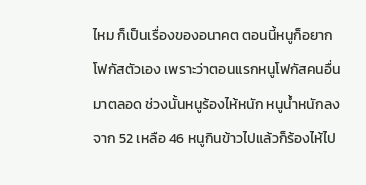ไหม ก็เป็นเรื่องของอนาคต ตอนนี้หนูก็อยากโฟกัสตัวเอง เพราะว่าตอนแรกหนูโฟกัสคนอื่นมาตลอด ช่วงนั้นหนูร้องไห้หนัก หนูน้ำหนักลง จาก 52 เหลือ 46 หนูกินข้าวไปแล้วก็ร้องไห้ไป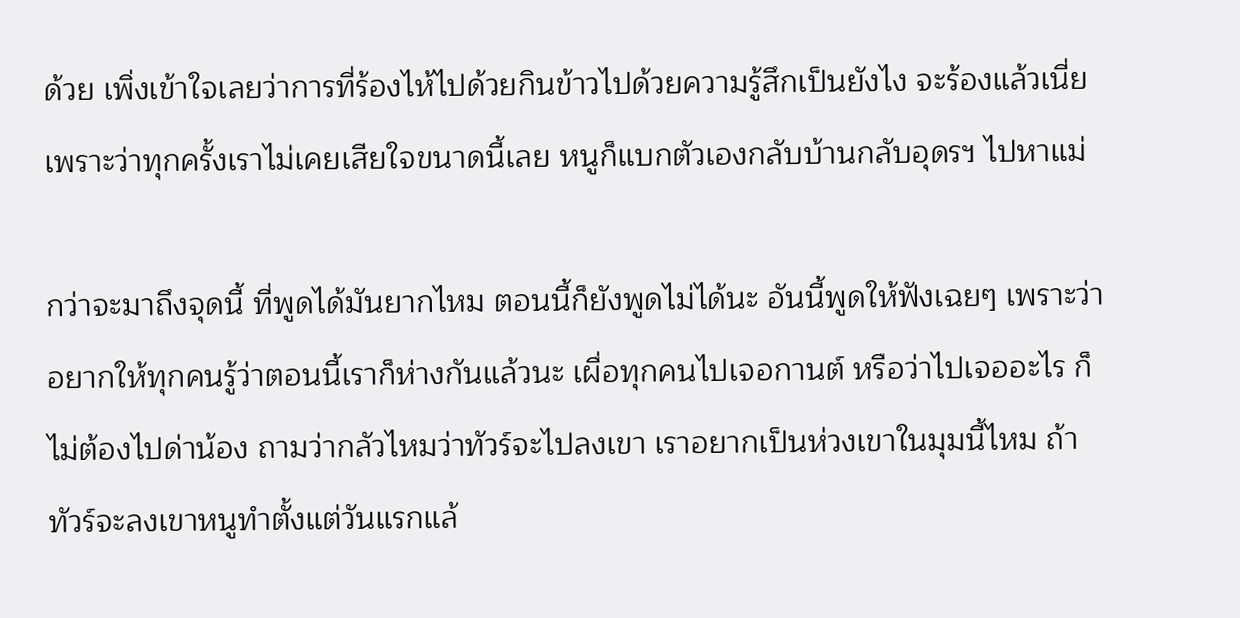ด้วย เพิ่งเข้าใจเลยว่าการที่ร้องไห้ไปด้วยกินข้าวไปด้วยความรู้สึกเป็นยังไง จะร้องแล้วเนี่ย เพราะว่าทุกครั้งเราไม่เคยเสียใจขนาดนี้เลย หนูก็แบกตัวเองกลับบ้านกลับอุดรฯ ไปหาแม่

กว่าจะมาถึงจุดนี้ ที่พูดได้มันยากไหม ตอนนี้ก็ยังพูดไม่ได้นะ อันนี้พูดให้ฟังเฉยๆ เพราะว่าอยากให้ทุกคนรู้ว่าตอนนี้เราก็ห่างกันแล้วนะ เผื่อทุกคนไปเจอกานต์ หรือว่าไปเจออะไร ก็ไม่ต้องไปด่าน้อง ถามว่ากลัวไหมว่าทัวร์จะไปลงเขา เราอยากเป็นห่วงเขาในมุมนี้ไหม ถ้าทัวร์จะลงเขาหนูทำตั้งแต่วันแรกแล้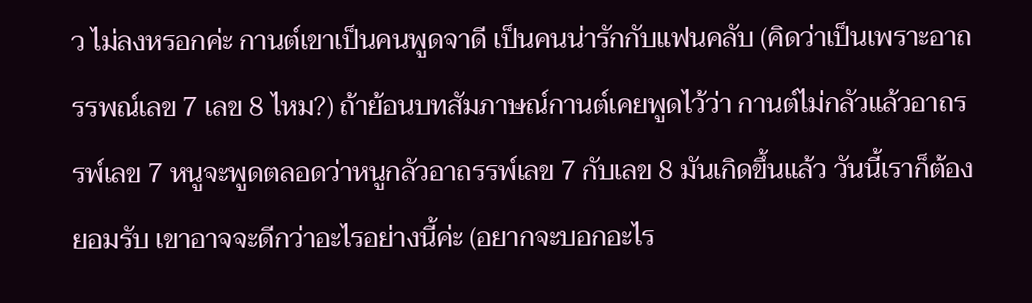ว ไม่ลงหรอกค่ะ กานต์เขาเป็นคนพูดจาดี เป็นคนน่ารักกับแฟนคลับ (คิดว่าเป็นเพราะอาถรรพณ์เลข 7 เลข 8 ไหม?) ถ้าย้อนบทสัมภาษณ์กานต์เคยพูดไว้ว่า กานต์ไม่กลัวแล้วอาถรรพ์เลข 7 หนูจะพูดตลอดว่าหนูกลัวอาถรรพ์เลข 7 กับเลข 8 มันเกิดขึ้นแล้ว วันนี้เราก็ต้องยอมรับ เขาอาจจะดีกว่าอะไรอย่างนี้ค่ะ (อยากจะบอกอะไร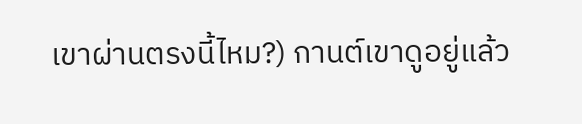เขาผ่านตรงนี้ไหม?) กานต์เขาดูอยู่แล้ว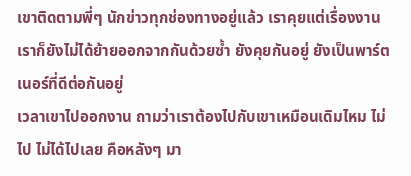เขาติดตามพี่ๆ นักข่าวทุกช่องทางอยู่แล้ว เราคุยแต่เรื่องงาน เราก็ยังไม่ได้ย้ายออกจากกันด้วยซ้ำ ยังคุยกันอยู่ ยังเป็นพาร์ตเนอร์ที่ดีต่อกันอยู่
เวลาเขาไปออกงาน ถามว่าเราต้องไปกับเขาเหมือนเดิมไหม ไม่ไป ไม่ได้ไปเลย คือหลังๆ มา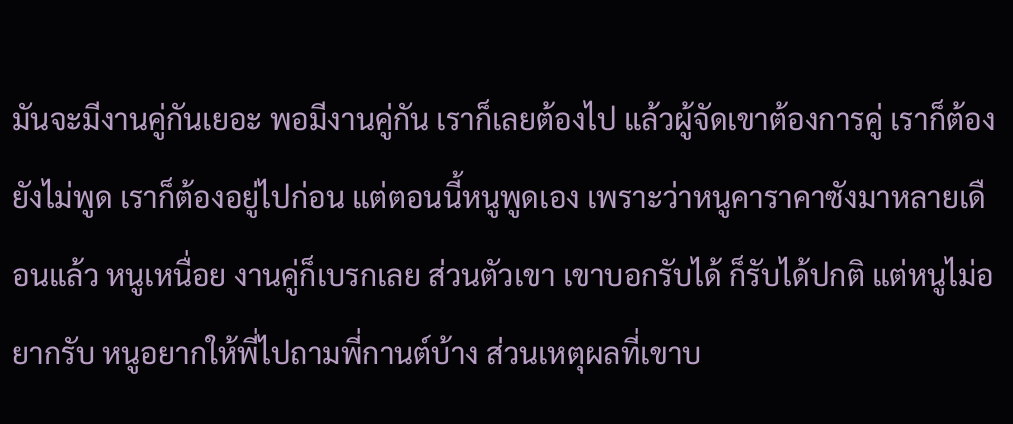มันจะมีงานคู่กันเยอะ พอมีงานคู่กัน เราก็เลยต้องไป แล้วผู้จัดเขาต้องการคู่ เราก็ต้องยังไม่พูด เราก็ต้องอยู่ไปก่อน แต่ตอนนี้หนูพูดเอง เพราะว่าหนูคาราคาซังมาหลายเดือนแล้ว หนูเหนื่อย งานคู่ก็เบรกเลย ส่วนตัวเขา เขาบอกรับได้ ก็รับได้ปกติ แต่หนูไม่อยากรับ หนูอยากให้พี่ไปถามพี่กานต์บ้าง ส่วนเหตุผลที่เขาบ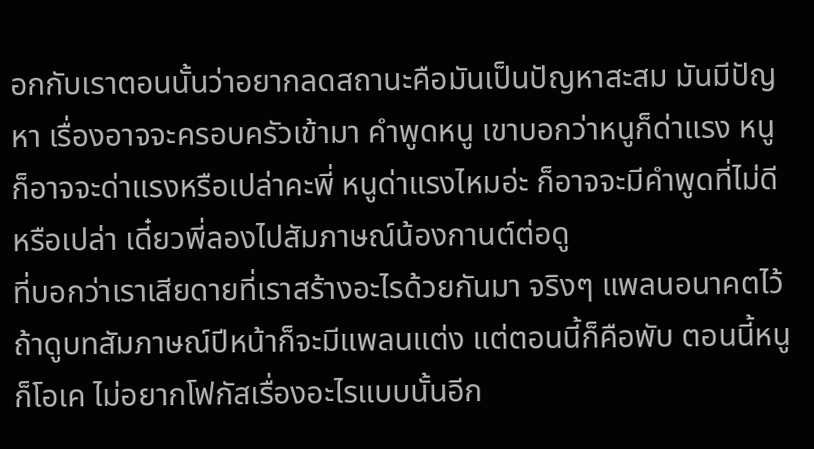อกกับเราตอนนั้นว่าอยากลดสถานะคือมันเป็นปัญหาสะสม มันมีปัญหา เรื่องอาจจะครอบครัวเข้ามา คำพูดหนู เขาบอกว่าหนูก็ด่าแรง หนูก็อาจจะด่าแรงหรือเปล่าคะพี่ หนูด่าแรงไหมอ่ะ ก็อาจจะมีคำพูดที่ไม่ดีหรือเปล่า เดี๋ยวพี่ลองไปสัมภาษณ์น้องกานต์ต่อดู
ที่บอกว่าเราเสียดายที่เราสร้างอะไรด้วยกันมา จริงๆ แพลนอนาคตไว้ ถ้าดูบทสัมภาษณ์ปีหน้าก็จะมีแพลนแต่ง แต่ตอนนี้ก็คือพับ ตอนนี้หนูก็โอเค ไม่อยากโฟกัสเรื่องอะไรแบบนั้นอีก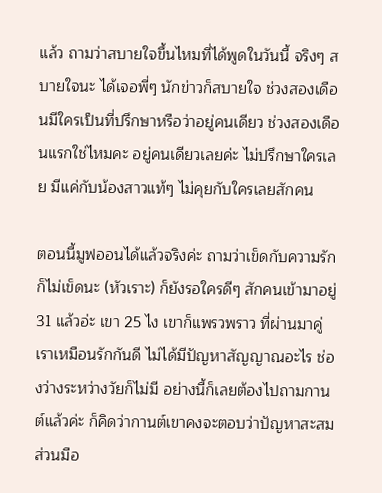แล้ว ถามว่าสบายใจขึ้นไหมที่ได้พูดในวันนี้ จริงๆ สบายใจนะ ได้เจอพี่ๆ นักข่าวก็สบายใจ ช่วงสองเดือนมีใครเป็นที่ปรึกษาหรือว่าอยู่คนเดียว ช่วงสองเดือนแรกใช่ไหมคะ อยู่คนเดียวเลยค่ะ ไม่ปรึกษาใครเลย มีแค่กับน้องสาวแท้ๆ ไม่คุยกับใครเลยสักคน

ตอนนี้มูฟออนได้แล้วจริงค่ะ ถามว่าเข็ดกับความรัก ก็ไม่เข็ดนะ (หัวเราะ) ก็ยังรอใครดีๆ สักคนเข้ามาอยู่ 31 แล้วอ่ะ เขา 25 ไง เขาก็แพรวพราว ที่ผ่านมาคู่เราเหมือนรักกันดี ไม่ได้มีปัญหาสัญญาณอะไร ช่องว่างระหว่างวัยก็ไม่มี อย่างนี้ก็เลยต้องไปถามกานต์แล้วค่ะ ก็คิดว่ากานต์เขาคงจะตอบว่าปัญหาสะสม ส่วนมือ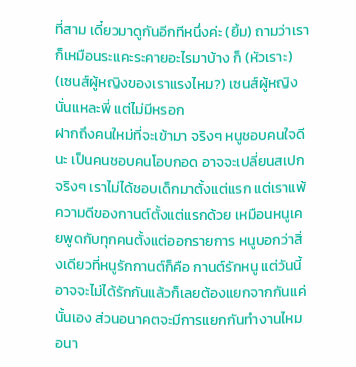ที่สาม เดี๋ยวมาดูกันอีกทีหนึ่งค่ะ (ยิ้ม) ถามว่าเราก็เหมือนระแคะระคายอะไรมาบ้าง ก็ (หัวเราะ) (เซนส์ผู้หญิงของเราแรงไหม?) เซนส์ผู้หญิงนั่นแหละพี่ แต่ไม่มีหรอก
ฝากถึงคนใหม่ที่จะเข้ามา จริงๆ หนูชอบคนใจดีนะ เป็นคนชอบคนโอบกอด อาจจะเปลี่ยนสเปก จริงๆ เราไม่ได้ชอบเด็กมาตั้งแต่แรก แต่เราแพ้ความดีของกานต์ตั้งแต่แรกด้วย เหมือนหนูเคยพูดกับทุกคนตั้งแต่ออกรายการ หนูบอกว่าสิ่งเดียวที่หนูรักกานต์ก็คือ กานต์รักหนู แต่วันนี้อาจจะไม่ได้รักกันแล้วก็เลยต้องแยกจากกันแค่นั้นเอง ส่วนอนาคตจะมีการแยกกันทำงานไหม อนา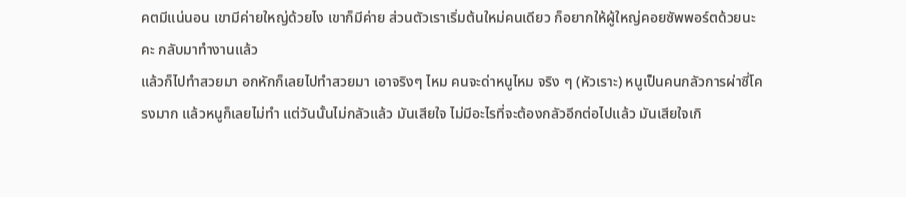คตมีแน่นอน เขามีค่ายใหญ่ด้วยไง เขาก็มีค่าย ส่วนตัวเราเริ่มต้นใหม่คนเดียว ก็อยากให้ผู้ใหญ่คอยซัพพอร์ตด้วยนะคะ กลับมาทำงานแล้ว
แล้วก็ไปทำสวยมา อกหักก็เลยไปทำสวยมา เอาจริงๆ ไหม คนจะด่าหนูไหม จริง ๆ (หัวเราะ) หนูเป็นคนกลัวการผ่าซี่โครงมาก แล้วหนูก็เลยไม่ทำ แต่วันนั้นไม่กลัวแล้ว มันเสียใจ ไม่มีอะไรที่จะต้องกลัวอีกต่อไปแล้ว มันเสียใจเกิ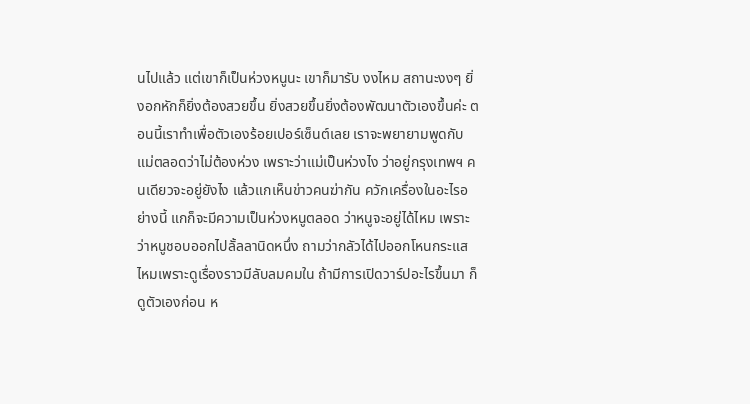นไปแล้ว แต่เขาก็เป็นห่วงหนูนะ เขาก็มารับ งงไหม สถานะงงๆ ยิ่งอกหักก็ยิ่งต้องสวยขึ้น ยิ่งสวยขึ้นยิ่งต้องพัฒนาตัวเองขึ้นค่ะ ตอนนี้เราทำเพื่อตัวเองร้อยเปอร์เซ็นต์เลย เราจะพยายามพูดกับแม่ตลอดว่าไม่ต้องห่วง เพราะว่าแม่เป็นห่วงไง ว่าอยู่กรุงเทพฯ คนเดียวจะอยู่ยังไง แล้วแกเห็นข่าวคนฆ่ากัน ควักเครื่องในอะไรอย่างนี้ แกก็จะมีความเป็นห่วงหนูตลอด ว่าหนูจะอยู่ได้ไหม เพราะว่าหนูชอบออกไปลั้ลลานิดหนึ่ง ถามว่ากลัวได้ไปออกโหนกระแสไหมเพราะดูเรื่องราวมีลับลมคมใน ถ้ามีการเปิดวาร์ปอะไรขึ้นมา ก็ดูตัวเองก่อน ห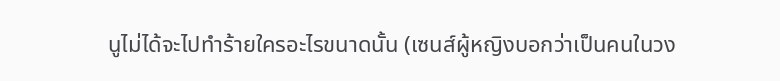นูไม่ได้จะไปทำร้ายใครอะไรขนาดนั้น (เซนส์ผู้หญิงบอกว่าเป็นคนในวง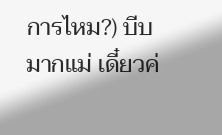การไหม?) บีบมากแม่ เดี๋ยวค่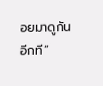อยมาดูกันอีกที”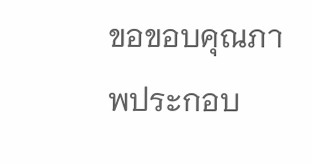ขอขอบคุณภาพประกอบ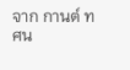จาก กานต์ ทศน